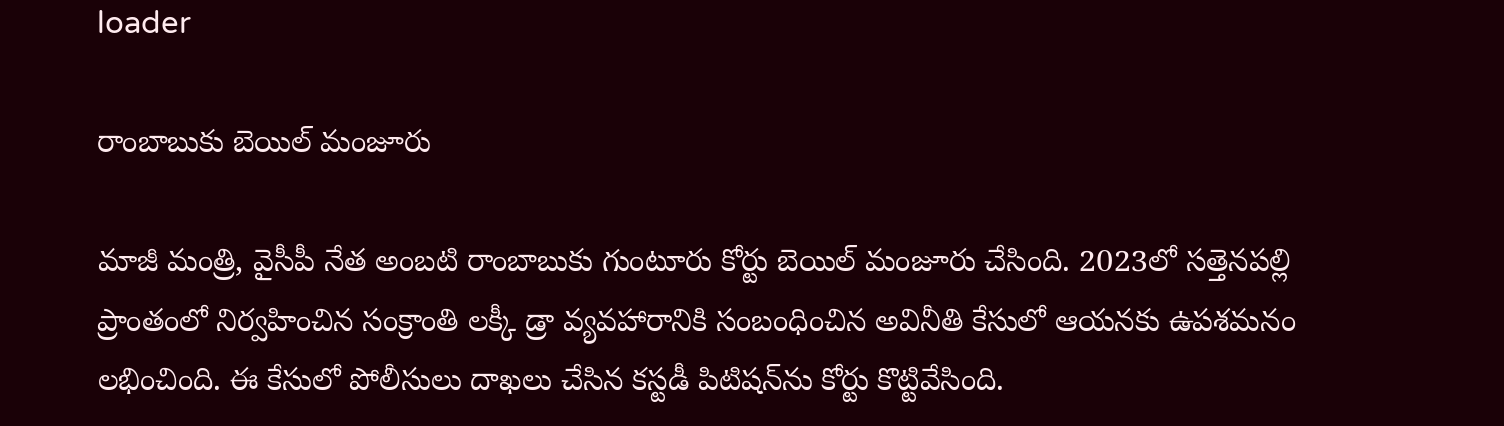loader

రాంబాబుకు బెయిల్‌ మంజూరు

మాజీ మంత్రి, వైసీపీ నేత అంబటి రాంబాబుకు గుంటూరు కోర్టు బెయిల్ మంజూరు చేసింది. 2023లో సత్తెనపల్లి ప్రాంతంలో నిర్వహించిన సంక్రాంతి లక్కీ డ్రా వ్యవహారానికి సంబంధించిన అవినీతి కేసులో ఆయనకు ఉపశమనం లభించింది. ఈ కేసులో పోలీసులు దాఖలు చేసిన కస్టడీ పిటిషన్‌ను కోర్టు కొట్టివేసింది.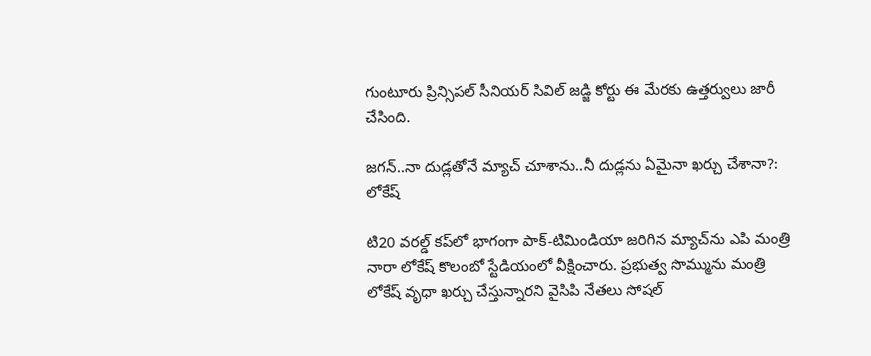గుంటూరు ప్రిన్సిపల్ సీనియర్ సివిల్ జడ్జి కోర్టు ఈ మేరకు ఉత్తర్వులు జారీ చేసింది.

జగన్..నా దుడ్లతోనే మ్యాచ్ చూశాను..నీ దుడ్లను ఏమైనా ఖర్చు చేశానా?: లోకేష్

టి20 వరల్డ్ కప్‌లో భాగంగా పాక్-టిమిండియా జరిగిన మ్యాచ్‌ను ఎపి మంత్రి నారా లోకేష్ కొలంబో స్టేడియంలో వీక్షించారు. ప్రభుత్వ సొమ్మును మంత్రి లోకేష్ వృధా ఖర్చు చేస్తున్నారని వైసిపి నేతలు సోషల్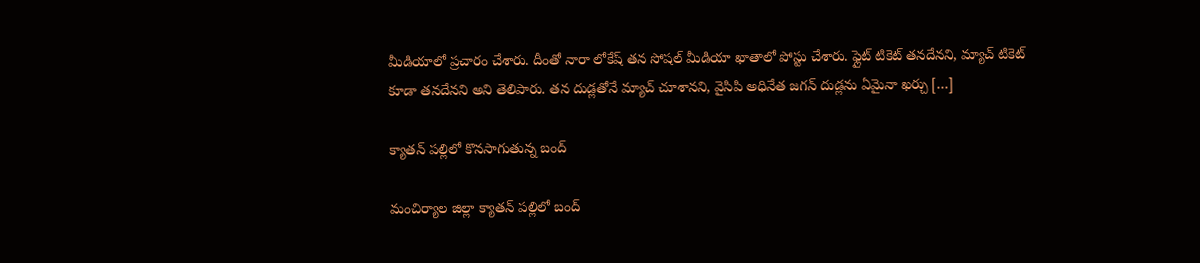మీడియాలో ప్రచారం చేశారు. దీంతో నారా లోకేష్ తన సోషల్ మీడియా ఖాతాలో పోస్టు చేశారు. ఫ్లైట్ టికెట్ తనదేనని, మ్యాచ్ టికెట్ కూడా తనదేనని అని తెలిపారు. తన దుడ్లతోనే మ్యాచ్ చూశానని, వైసిపి అధినేత జగన్ దుడ్లను ఏమైనా ఖర్చు […]

క్యాతన్ పల్లిలో కొనసాగుతున్న బంద్

మంచిర్యాల జిల్లా క్యాతన్ పల్లిలో బంద్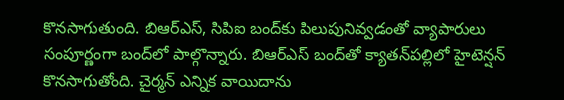కొనసాగుతుంది. బిఆర్ఎస్, సిపిఐ బంద్‌కు పిలుపునివ్వడంతో వ్యాపారులు సంపూర్ణంగా బంద్‌లో పాల్గొన్నారు. బిఆర్ఎస్ బంద్‌తో క్యాతన్‌పల్లిలో హైటెన్షన్ కొనసాగుతోంది. చైర్మన్ ఎన్నిక వాయిదాను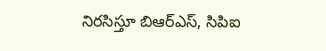నిరసిస్తూ బిఆర్ఎస్, సిపిఐ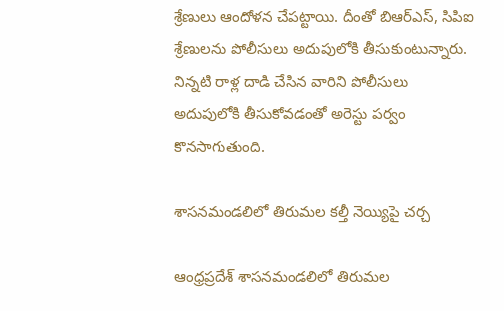శ్రేణులు ఆందోళన చేపట్టాయి. దీంతో బిఆర్ఎస్, సిపిఐ శ్రేణులను పోలీసులు అదుపులోకి తీసుకుంటున్నారు. నిన్నటి రాళ్ల దాడి చేసిన వారిని పోలీసులు అదుపులోకి తీసుకోవడంతో అరెస్టు పర్వం కొనసాగుతుంది.

శాసనమండలిలో తిరుమల కల్తీ నెయ్యిపై చర్చ

ఆంధ్రప్రదేశ్ శాసనమండలిలో తిరుమల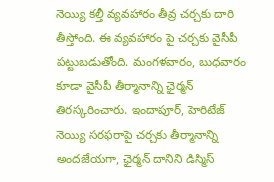నెయ్యి కల్తీ వ్యవహారం తీవ్ర చర్చకు దారి తీస్తోంది. ఈ వ్యవహారం పై చర్చకు వైసీపీ పట్టుబడుతోంది. మంగళవారం, బుధవారం కూడా వైసీపీ తీర్మానాన్ని ఛైర్మన్ తిరస్కరించారు. ఇందాపూర్, హెరిటేజ్ నెయ్యి సరఫరాపై చర్చకు తీర్మానాన్ని అందజేయగా, ఛైర్మన్ దానిని డిస్మిస్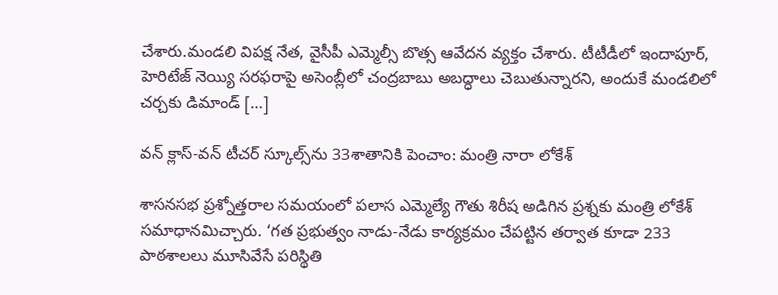చేశారు.మండలి విపక్ష నేత, వైసీపీ ఎమ్మెల్సీ బొత్స ఆవేదన వ్యక్తం చేశారు. టీటీడీలో ఇందాపూర్, హెరిటేజ్ నెయ్యి సరఫరాపై అసెంబ్లీలో చంద్రబాబు అబద్ధాలు చెబుతున్నారని, అందుకే మండలిలో చర్చకు డిమాండ్ […]

వన్ క్లాస్-వన్ టీచర్ స్కూల్స్‌ను 33శాతానికి పెంచాం: మంత్రి నారా లోకేశ్

శాసనసభ ప్రశ్నోత్తరాల సమయంలో పలాస ఎమ్మెల్యే గౌతు శిరీష అడిగిన ప్రశ్నకు మంత్రి లోకేశ్ సమాధానమిచ్చారు. ‘గత ప్రభుత్వం నాడు-నేడు కార్యక్రమం చేపట్టిన తర్వాత కూడా 233 పాఠశాలలు మూసివేసే పరిస్థితి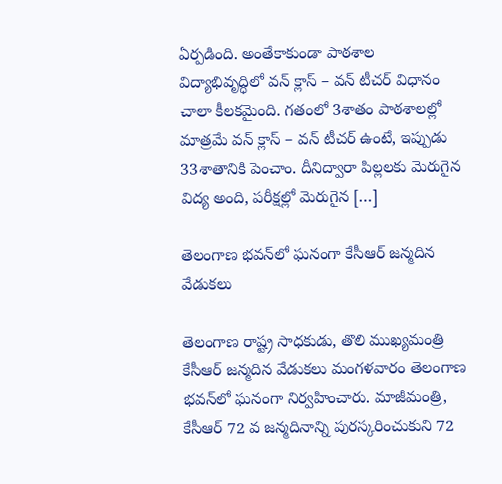ఏర్పడింది. అంతేకాకుండా పాఠశాల విద్యాభివృద్ధిలో వన్ క్లాస్ – వన్ టీచర్ విధానం చాలా కీలకమైంది. గతంలో 3శాతం పాఠశాలల్లో మాత్రమే వన్ క్లాస్ – వన్ టీచర్ ఉంటే, ఇప్పుడు 33శాతానికి పెంచాం. దీనిద్వారా పిల్లలకు మెరుగైన విద్య అంది, పరీక్షల్లో మెరుగైన […]

తెలంగాణ భవన్‌లో ఘనంగా కేసీఆర్‌ జన్మదిన వేడుకలు

తెలంగాణ రాష్ట్ర సాధకుడు, తొలి ముఖ్యమంత్రి కేసీఆర్ జన్మదిన వేడుకలు మంగళవారం తెలంగాణ భవన్‌లో ఘనంగా నిర్వహించారు. మాజీమంత్రి, కేసీఆర్ 72 వ జన్మదినాన్ని పురస్కరించుకుని 72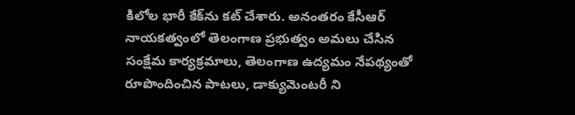కిలోల భారీ కేక్‌ను కట్ చేశారు. అనంతరం కేసీఆర్ నాయకత్వంలో తెలంగాణ ప్రభుత్వం అమలు చేసిన సంక్షేమ కార్యక్రమాలు, తెలంగాణ ఉద్యమం నేపథ్యంతో రూపొందించిన పాటలు, డాక్యుమెంటరీ ని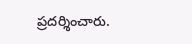ప్రదర్శించారు.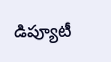డిప్యూటీ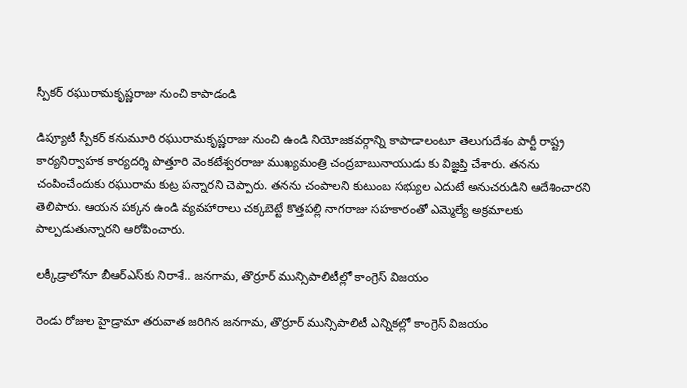స్పీకర్ రఘురామకృష్ణరాజు నుంచి కాపాడండి

డిప్యూటీ స్పీకర్ కనుమూరి రఘురామకృష్ణరాజు నుంచి ఉండి నియోజకవర్గాన్ని కాపాడాలంటూ తెలుగుదేశం పార్టీ రాష్ట్ర కార్యనిర్వాహక కార్యదర్శి పొత్తూరి వెంకటేశ్వరరాజు ముఖ్యమంత్రి చంద్రబాబునాయుడు కు విజ్ఞప్తి చేశారు. తనను చంపించేందుకు రఘురామ కుట్ర పన్నారని చెప్పారు. తనను చంపాలని కుటుంబ సభ్యుల ఎదుటే అనుచరుడిని ఆదేశించారని తెలిపారు. ఆయన పక్కన ఉండి వ్యవహారాలు చక్కబెట్టే కొత్తపల్లి నాగరాజు సహకారంతో ఎమ్మెల్యే అక్రమాలకు పాల్పడుతున్నారని ఆరోపించారు.

లక్కీడ్రాలోనూ బీఆర్ఎస్‌కు నిరాశే.. జనగామ, తొర్రూర్ మున్సిపాలిటీల్లో కాంగ్రెస్ విజయం

రెండు రోజుల హైడ్రామా తరువాత జరిగిన జనగామ, తొర్రూర్ మున్సిపాలిటీ ఎన్నికల్లో కాంగ్రెస్ విజయం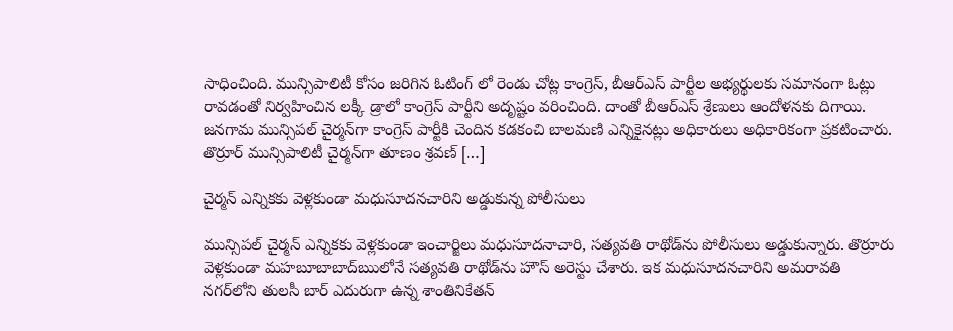సాధించింది. మున్సిపాలిటీ కోసం జరిగిన ఓటింగ్ లో రెండు చోట్ల కాంగ్రెస్, బీఆర్ఎస్ పార్టీల అభ్యర్థులకు సమానంగా ఓట్లు రావడంతో నిర్వహించిన లక్కీ డ్రాలో కాంగ్రెస్ పార్టీని అదృష్టం వరించింది. దాంతో బీఆర్ఎస్ శ్రేణులు ఆందోళనకు దిగాయి. జనగామ మున్సిపల్ చైర్మన్‌గా కాంగ్రెస్ పార్టీకి చెందిన కడకంచి బాలమణి ఎన్నికైనట్లు అధికారులు అధికారికంగా ప్రకటించారు. తొర్రూర్ మున్సిపాలిటీ చైర్మన్‌గా తూణం శ్రవణ్ […]

చైర్మన్ ఎన్నికకు వెళ్లకుండా మధుసూదనచారిని అడ్డుకున్న పోలీసులు

మున్సిపల్ చైర్మన్ ఎన్నికకు వెళ్లకుండా ఇంచార్జిలు మధుసూదనాచారి, సత్యవతి రాథోడ్‌ను పోలీసులు అడ్డుకున్నారు. తొర్రూరు వెళ్లకుండా మహబూబాబాద్‌ఋలోనే సత్యవతి రాథోడ్‌ను హౌస్ అరెస్టు చేశారు. ఇక మధుసూదనచారిని అమరావతి నగర్‌లోని తులసీ బార్ ఎదురుగా ఉన్న శాంతినికేతన్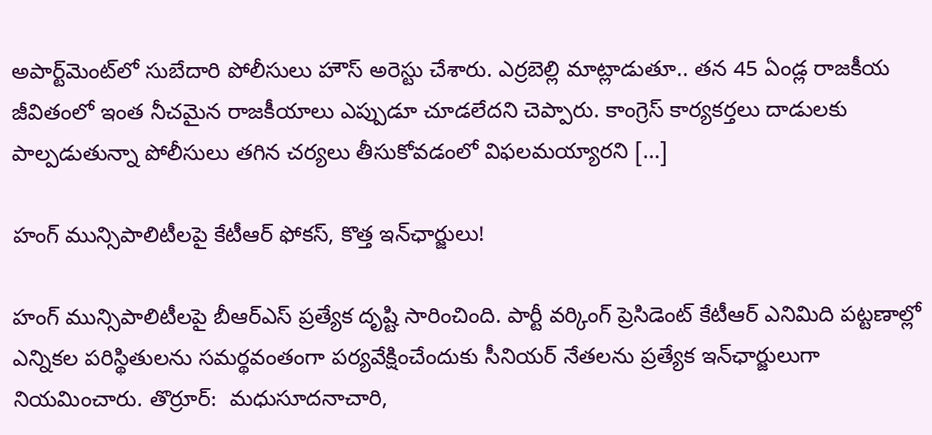అపార్ట్‌మెంట్‌లో సుబేదారి పోలీసులు హౌస్ అరెస్టు చేశారు. ఎర్రబెల్లి మాట్లాడుతూ.. తన 45 ఏండ్ల రాజకీయ జీవితంలో ఇంత నీచమైన రాజకీయాలు ఎప్పుడూ చూడలేదని చెప్పారు. కాంగ్రెస్‌ కార్యకర్తలు దాడులకు పాల్పడుతున్నా పోలీసులు తగిన చర్యలు తీసుకోవడంలో విఫలమయ్యారని […]

హంగ్ మున్సిపాలిటీలపై కేటీఆర్ ఫోకస్, కొత్త ఇన్‌ఛార్జులు!

హంగ్ మున్సిపాలిటీలపై బీఆర్ఎస్ ప్రత్యేక దృష్టి సారించింది. పార్టీ వర్కింగ్ ప్రెసిడెంట్ కేటీఆర్ ఎనిమిది పట్టణాల్లో ఎన్నికల పరిస్థితులను సమర్థవంతంగా పర్యవేక్షించేందుకు సీనియర్ నేతలను ప్రత్యేక ఇన్‌ఛార్జులుగా నియమించారు. తొర్రూర్:  మధుసూదనాచారి,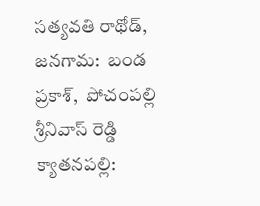సత్యవతి రాథోడ్, జనగామ:  బండ ప్రకాశ్,  పోచంపల్లి శ్రీనివాస్ రెడ్డి క్యాతనపల్లి: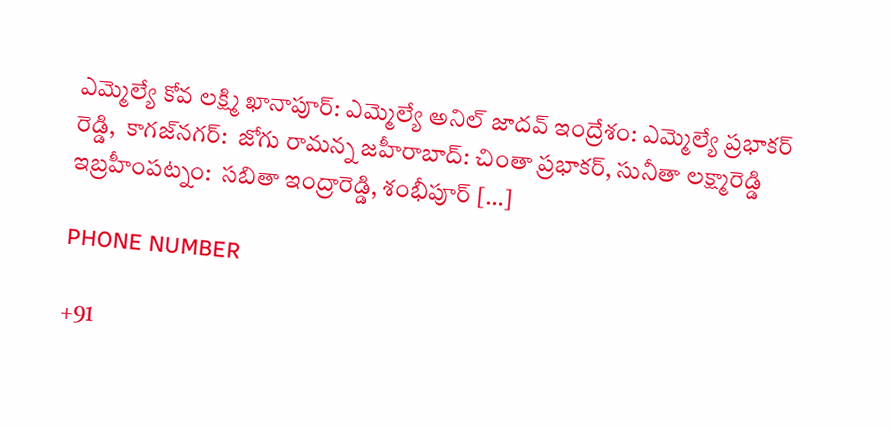ఎమ్మెల్యే కోవ లక్ష్మి ఖానాపూర్: ఎమ్మెల్యే అనిల్ జాదవ్ ఇంద్రేశం: ఎమ్మెల్యే ప్రభాకర్ రెడ్డి,  కాగజ్‌నగర్:  జోగు రామన్న జహీరాబాద్: చింతా ప్రభాకర్, సునీతా లక్ష్మారెడ్డి ఇబ్రహీంపట్నం:  సబితా ఇంద్రారెడ్డి, శంభీపూర్ […]

PHONE NUMBER

+91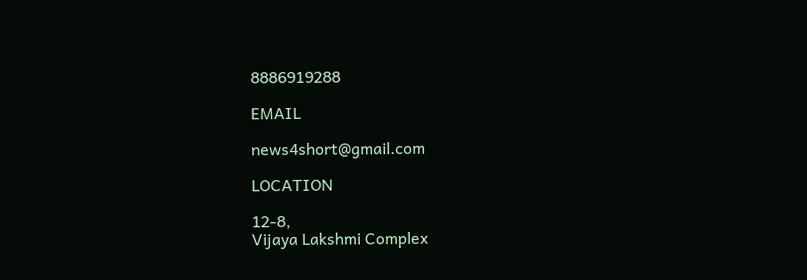8886919288

EMAIL

news4short@gmail.com

LOCATION

12-8,
Vijaya Lakshmi Complex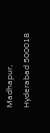Madhapur,
Hyderabad 500018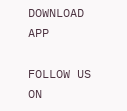DOWNLOAD APP

FOLLOW US ON